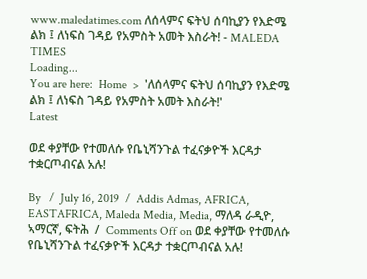www.maledatimes.com ለሰላምና ፍትህ ሰባኪያን የእድሜ ልክ ፤ ለነፍስ ገዳይ የአምስት አመት እስራት! - MALEDA TIMES
Loading...
You are here:  Home  >  'ለሰላምና ፍትህ ሰባኪያን የእድሜ ልክ ፤ ለነፍስ ገዳይ የአምስት አመት እስራት!'
Latest

ወደ ቀያቸው የተመለሱ የቤኒሻንጉል ተፈናቃዮች እርዳታ ተቋርጦብናል አሉ!

By   /  July 16, 2019  /  Addis Admas, AFRICA, EASTAFRICA, Maleda Media, Media, ማለዳ ራዲዮ, ኣማርኛ, ፍትሕ  /  Comments Off on ወደ ቀያቸው የተመለሱ የቤኒሻንጉል ተፈናቃዮች እርዳታ ተቋርጦብናል አሉ!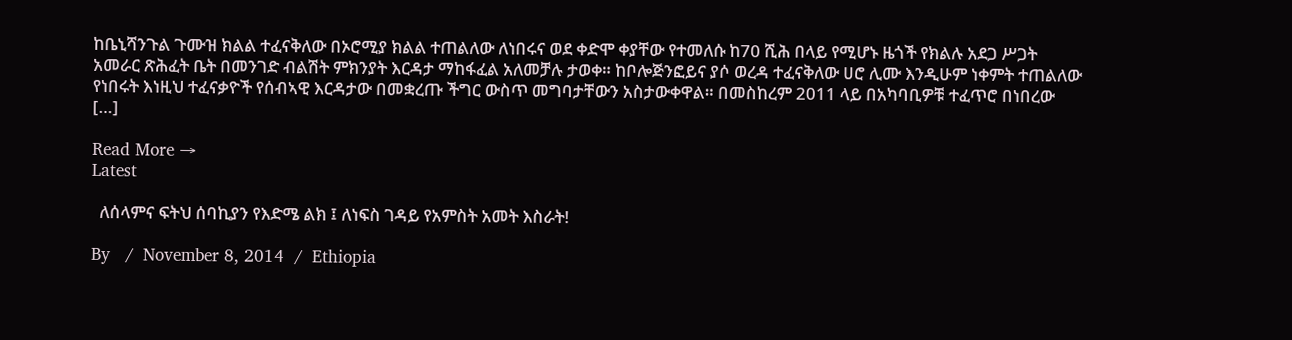ከቤኒሻንጉል ጉሙዝ ክልል ተፈናቅለው በኦሮሚያ ክልል ተጠልለው ለነበሩና ወደ ቀድሞ ቀያቸው የተመለሱ ከ70 ሺሕ በላይ የሚሆኑ ዜጎች የክልሉ አደጋ ሥጋት አመራር ጽሕፈት ቤት በመንገድ ብልሽት ምክንያት እርዳታ ማከፋፈል አለመቻሉ ታወቀ። ከቦሎጅንፎይና ያሶ ወረዳ ተፈናቅለው ሀሮ ሊሙ እንዲሁም ነቀምት ተጠልለው የነበሩት እነዚህ ተፈናቃዮች የሰብኣዊ እርዳታው በመቋረጡ ችግር ውስጥ መግባታቸውን አስታውቀዋል። በመስከረም 2011 ላይ በአካባቢዎቹ ተፈጥሮ በነበረው […]

Read More →
Latest

  ለሰላምና ፍትህ ሰባኪያን የእድሜ ልክ ፤ ለነፍስ ገዳይ የአምስት አመት እስራት!

By   /  November 8, 2014  /  Ethiopia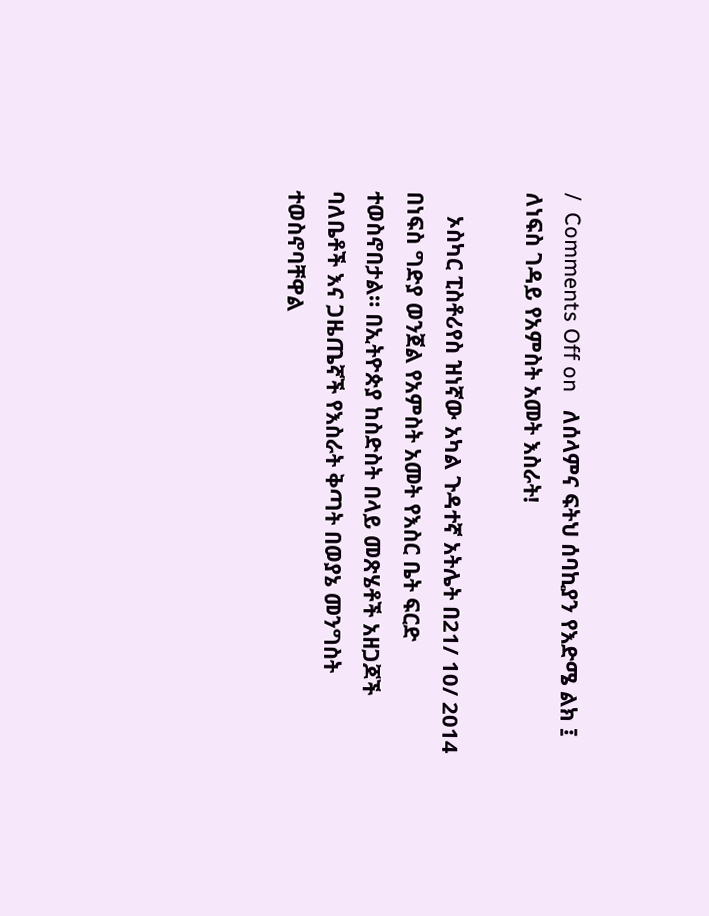/  Comments Off on   ለሰላምና ፍትህ ሰባኪያን የእድሜ ልክ ፤ ለነፍስ ገዳይ የአምስት አመት እስራት!

    ኦስካር ፒስቶሪየስ ዝነኛው አካል ጉዳተኛ አትሌት በ21/ 10/ 2014 በነፍስ ግድያ ወንጀል የአምስት አመት የእስር ቤት ፍርድ ተወስኖበታል። በኢትዮጵያ ከስድስት በላይ መጽሄቶች አዘጋጆች ባለቤቶች እና ጋዜጤኛች የእስራት ቅጣት በወያኔ መንግስት ተወስኖባቸዋል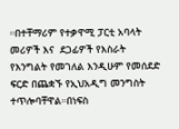።በተቸማሪም የተቃዋሚ ፓርቲ አባላት መሪዎች እና  ደጋፊዎች የእስራት የእንግልት የመገለል እንዲሁም የመሰደድ ፍርድ በጨቋኙ የኢህአዲግ መንግስት ተጥሎባቸዋል።በነፍስ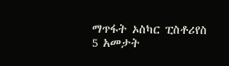ማጥፋት ኦስካር ፒስቶሪየስ 5 አመታት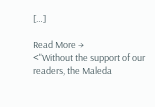[…]

Read More →
<"Without the support of our readers, the Maleda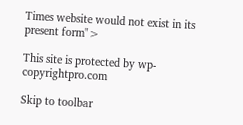Times website would not exist in its present form">

This site is protected by wp-copyrightpro.com

Skip to toolbar